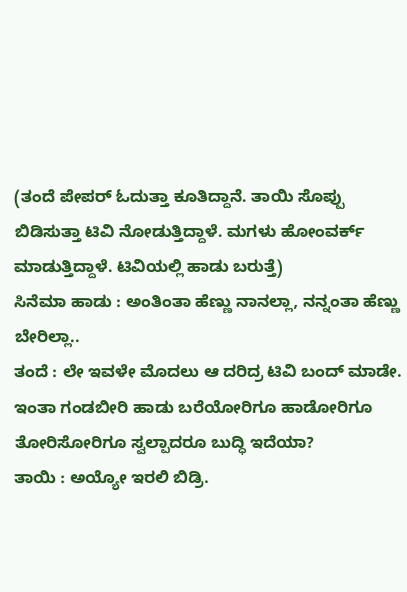(ತಂದೆ ಪೇಪರ್ ಓದುತ್ತಾ ಕೂತಿದ್ದಾನೆ. ತಾಯಿ ಸೊಪ್ಪು ಬಿಡಿಸುತ್ತಾ ಟಿವಿ ನೋಡುತ್ತಿದ್ದಾಳೆ. ಮಗಳು ಹೋಂವರ್ಕ್ ಮಾಡುತ್ತಿದ್ದಾಳೆ. ಟಿವಿಯಲ್ಲಿ ಹಾಡು ಬರುತ್ತೆ)
ಸಿನೆಮಾ ಹಾಡು : ಅಂತಿಂತಾ ಹೆಣ್ಣು ನಾನಲ್ಲಾ, ನನ್ನಂತಾ ಹೆಣ್ಣು ಬೇರಿಲ್ಲಾ..
ತಂದೆ : ಲೇ ಇವಳೇ ಮೊದಲು ಆ ದರಿದ್ರ ಟಿವಿ ಬಂದ್ ಮಾಡೇ. ಇಂತಾ ಗಂಡಬೀರಿ ಹಾಡು ಬರೆಯೋರಿಗೂ ಹಾಡೋರಿಗೂ ತೋರಿಸೋರಿಗೂ ಸ್ವಲ್ಪಾದರೂ ಬುದ್ಧಿ ಇದೆಯಾ?
ತಾಯಿ : ಅಯ್ಯೋ ಇರಲಿ ಬಿಡ್ರಿ.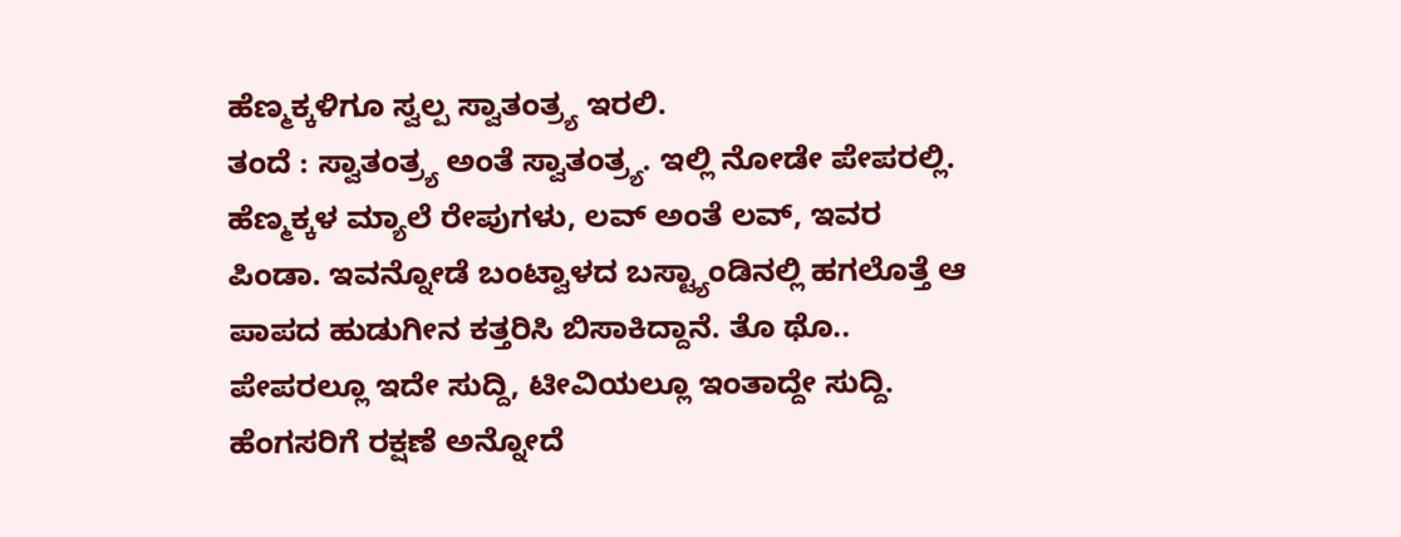ಹೆಣ್ಮಕ್ಕಳಿಗೂ ಸ್ವಲ್ಪ ಸ್ವಾತಂತ್ರ್ಯ ಇರಲಿ.
ತಂದೆ : ಸ್ವಾತಂತ್ರ್ಯ ಅಂತೆ ಸ್ವಾತಂತ್ರ್ಯ. ಇಲ್ಲಿ ನೋಡೇ ಪೇಪರಲ್ಲಿ. ಹೆಣ್ಮಕ್ಕಳ ಮ್ಯಾಲೆ ರೇಪುಗಳು, ಲವ್ ಅಂತೆ ಲವ್, ಇವರ ಪಿಂಡಾ. ಇವನ್ನೋಡೆ ಬಂಟ್ವಾಳದ ಬಸ್ಟ್ಯಾಂಡಿನಲ್ಲಿ ಹಗಲೊತ್ತೆ ಆ ಪಾಪದ ಹುಡುಗೀನ ಕತ್ತರಿಸಿ ಬಿಸಾಕಿದ್ದಾನೆ. ತೊ ಥೊ.. ಪೇಪರಲ್ಲೂ ಇದೇ ಸುದ್ದಿ, ಟೀವಿಯಲ್ಲೂ ಇಂತಾದ್ದೇ ಸುದ್ದಿ. ಹೆಂಗಸರಿಗೆ ರಕ್ಷಣೆ ಅನ್ನೋದೆ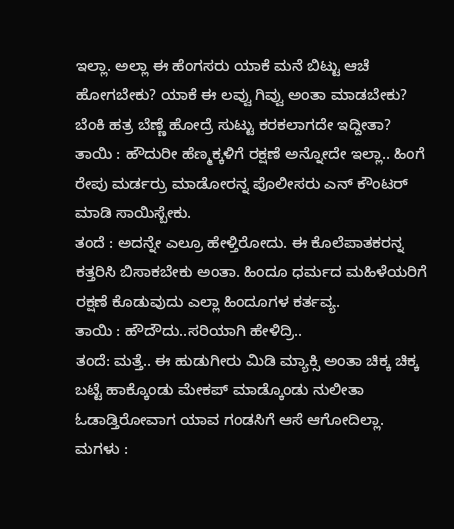ಇಲ್ಲಾ. ಅಲ್ಲಾ ಈ ಹೆಂಗಸರು ಯಾಕೆ ಮನೆ ಬಿಟ್ಟು ಆಚೆ ಹೋಗಬೇಕು? ಯಾಕೆ ಈ ಲವ್ವು ಗಿವ್ವು ಅಂತಾ ಮಾಡಬೇಕು? ಬೆಂಕಿ ಹತ್ರ ಬೆಣ್ಣೆ ಹೋದ್ರೆ ಸುಟ್ಟು ಕರಕಲಾಗದೇ ಇದ್ದೀತಾ?
ತಾಯಿ : ಹೌದುರೀ ಹೆಣ್ಮಕ್ಕಳಿಗೆ ರಕ್ಷಣೆ ಅನ್ನೋದೇ ಇಲ್ಲಾ.. ಹಿಂಗೆ ರೇಪು ಮರ್ಡರ್ರು ಮಾಡೋರನ್ನ ಪೊಲೀಸರು ಎನ್ ಕೌಂಟರ್ ಮಾಡಿ ಸಾಯಿಸ್ಬೇಕು.
ತಂದೆ : ಅದನ್ನೇ ಎಲ್ರೂ ಹೇಳ್ತಿರೋದು. ಈ ಕೊಲೆಪಾತಕರನ್ನ ಕತ್ತರಿಸಿ ಬಿಸಾಕಬೇಕು ಅಂತಾ. ಹಿಂದೂ ಧರ್ಮದ ಮಹಿಳೆಯರಿಗೆ ರಕ್ಷಣೆ ಕೊಡುವುದು ಎಲ್ಲಾ ಹಿಂದೂಗಳ ಕರ್ತವ್ಯ.
ತಾಯಿ : ಹೌದೌದು..ಸರಿಯಾಗಿ ಹೇಳಿದ್ರಿ..
ತಂದೆ: ಮತ್ತೆ.. ಈ ಹುಡುಗೀರು ಮಿಡಿ ಮ್ಯಾಕ್ಸಿ ಅಂತಾ ಚಿಕ್ಕ ಚಿಕ್ಕ ಬಟ್ಟೆ ಹಾಕ್ಕೊಂಡು ಮೇಕಪ್ ಮಾಡ್ಕೊಂಡು ನುಲೀತಾ ಓಡಾಡ್ತಿರೋವಾಗ ಯಾವ ಗಂಡಸಿಗೆ ಆಸೆ ಆಗೋದಿಲ್ಲಾ.
ಮಗಳು :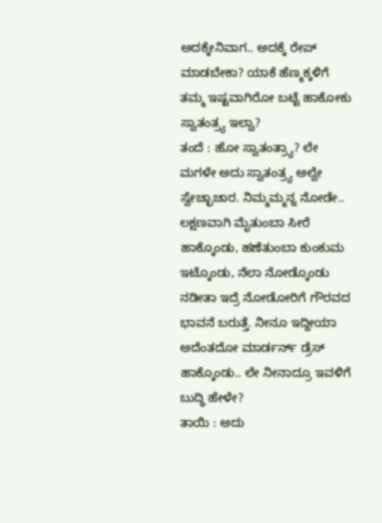ಅದಕ್ಕೇನಿವಾಗ.. ಅದಕ್ಕೆ ರೇಪ್ ಮಾಡಬೇಕಾ? ಯಾಕೆ ಹೆಣ್ಮಕ್ಕಳಿಗೆ ತಮ್ಮ ಇಷ್ಟವಾಗಿರೋ ಬಟ್ಟೆ ಹಾಕೋಕು ಸ್ವಾತಂತ್ರ್ಯ ಇಲ್ವಾ?
ತಂದೆ : ಹೋ ಸ್ವಾತಂತ್ರ್ಯಾ? ಲೇ ಮಗಳೇ ಅದು ಸ್ವಾತಂತ್ರ್ಯ ಅಲ್ವೇ ಸ್ವೇಚ್ಛಾಚಾರ. ನಿಮ್ಮಮ್ಮನ್ನ ನೋಡೇ.. ಲಕ್ಷಣವಾಗಿ ಮೈತುಂಬಾ ಸೀರೆ ಹಾಕ್ಕೊಂಡು, ಹಣೆತುಂಬಾ ಕುಂಕುಮ ಇಟ್ಕೊಂಡು, ನೆಲಾ ನೋಡ್ಕೊಂಡು ನಡೀತಾ ಇದ್ರೆ ನೋಡೋರಿಗೆ ಗೌರವದ ಭಾವನೆ ಬರುತ್ತೆ. ನೀನೂ ಇದ್ದೀಯಾ ಅದೆಂತದೋ ಮಾರ್ಡರ್ನ್ ಡ್ರೆಸ್ ಹಾಕ್ಕೊಂಡು.. ಲೇ ನೀನಾದ್ರೂ ಇವಳಿಗೆ ಬುದ್ಧಿ ಹೇಳೇ?
ತಾಯಿ : ಅದು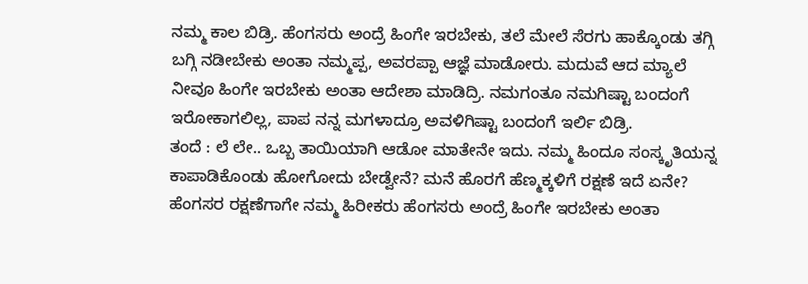ನಮ್ಮ ಕಾಲ ಬಿಡ್ರಿ. ಹೆಂಗಸರು ಅಂದ್ರೆ ಹಿಂಗೇ ಇರಬೇಕು, ತಲೆ ಮೇಲೆ ಸೆರಗು ಹಾಕ್ಕೊಂಡು ತಗ್ಗಿ ಬಗ್ಗಿ ನಡೀಬೇಕು ಅಂತಾ ನಮ್ಮಪ್ಪ, ಅವರಪ್ಪಾ ಆಜ್ಞೆ ಮಾಡೋರು. ಮದುವೆ ಆದ ಮ್ಯಾಲೆ ನೀವೂ ಹಿಂಗೇ ಇರಬೇಕು ಅಂತಾ ಆದೇಶಾ ಮಾಡಿದ್ರಿ. ನಮಗಂತೂ ನಮಗಿಷ್ಟಾ ಬಂದಂಗೆ ಇರೋಕಾಗಲಿಲ್ಲ, ಪಾಪ ನನ್ನ ಮಗಳಾದ್ರೂ ಅವಳಿಗಿಷ್ಟಾ ಬಂದಂಗೆ ಇರ್ಲಿ ಬಿಡ್ರಿ.
ತಂದೆ : ಲೆ ಲೇ.. ಒಬ್ಬ ತಾಯಿಯಾಗಿ ಆಡೋ ಮಾತೇನೇ ಇದು. ನಮ್ಮ ಹಿಂದೂ ಸಂಸ್ಕೃತಿಯನ್ನ ಕಾಪಾಡಿಕೊಂಡು ಹೋಗೋದು ಬೇಡ್ವೇನೆ? ಮನೆ ಹೊರಗೆ ಹೆಣ್ಮಕ್ಕಳಿಗೆ ರಕ್ಷಣೆ ಇದೆ ಏನೇ? ಹೆಂಗಸರ ರಕ್ಷಣೆಗಾಗೇ ನಮ್ಮ ಹಿರೀಕರು ಹೆಂಗಸರು ಅಂದ್ರೆ ಹಿಂಗೇ ಇರಬೇಕು ಅಂತಾ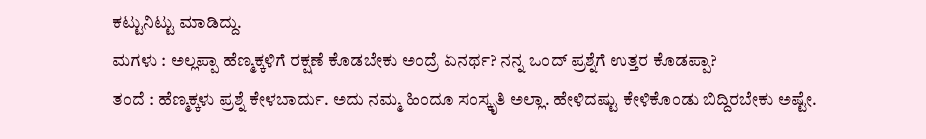ಕಟ್ಟುನಿಟ್ಟು ಮಾಡಿದ್ದು.
ಮಗಳು : ಅಲ್ಲಪ್ಪಾ ಹೆಣ್ಮಕ್ಕಳಿಗೆ ರಕ್ಷಣೆ ಕೊಡಬೇಕು ಅಂದ್ರೆ ಏನರ್ಥ? ನನ್ನ ಒಂದ್ ಪ್ರಶ್ನೆಗೆ ಉತ್ತರ ಕೊಡಪ್ಪಾ?
ತಂದೆ : ಹೆಣ್ಮಕ್ಕಳು ಪ್ರಶ್ನೆ ಕೇಳಬಾರ್ದು. ಅದು ನಮ್ಮ ಹಿಂದೂ ಸಂಸ್ಕೃತಿ ಅಲ್ಲಾ. ಹೇಳಿದಷ್ಟು ಕೇಳಿಕೊಂಡು ಬಿದ್ದಿರಬೇಕು ಅಷ್ಟೇ.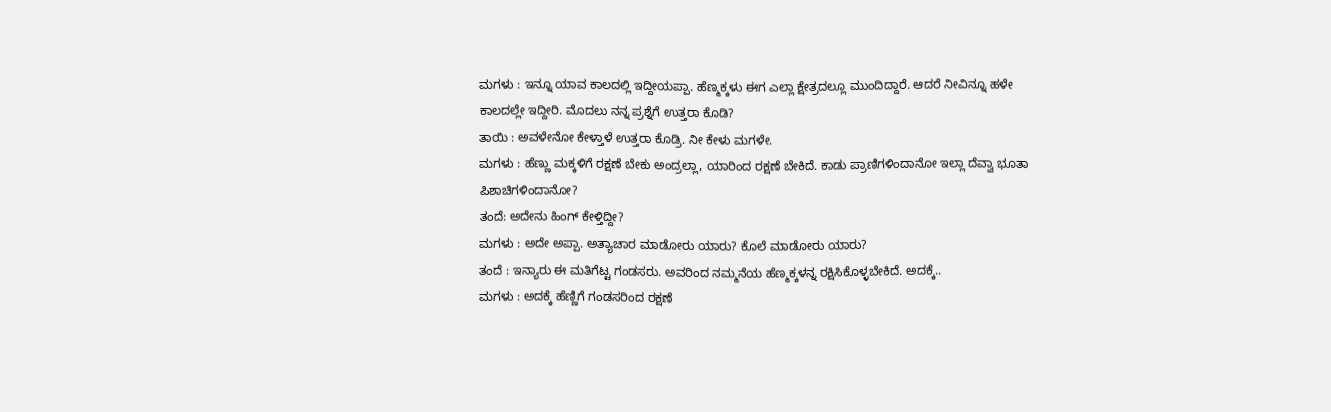ಮಗಳು : ಇನ್ನೂ ಯಾವ ಕಾಲದಲ್ಲಿ ಇದ್ದೀಯಪ್ಪಾ. ಹೆಣ್ಮಕ್ಕಳು ಈಗ ಎಲ್ಲಾ ಕ್ಷೇತ್ರದಲ್ಲೂ ಮುಂದಿದ್ದಾರೆ. ಆದರೆ ನೀವಿನ್ನೂ ಹಳೇ ಕಾಲದಲ್ಲೇ ಇದ್ದೀರಿ. ಮೊದಲು ನನ್ನ ಪ್ರಶ್ನೆಗೆ ಉತ್ತರಾ ಕೊಡಿ?
ತಾಯಿ : ಅವಳೇನೋ ಕೇಳ್ತಾಳೆ ಉತ್ತರಾ ಕೊಡ್ರಿ. ನೀ ಕೇಳು ಮಗಳೇ.
ಮಗಳು : ಹೆಣ್ಣು ಮಕ್ಕಳಿಗೆ ರಕ್ಷಣೆ ಬೇಕು ಅಂದ್ರಲ್ಲಾ, ಯಾರಿಂದ ರಕ್ಷಣೆ ಬೇಕಿದೆ. ಕಾಡು ಪ್ರಾಣಿಗಳಿಂದಾನೋ ಇಲ್ಲಾ ದೆವ್ವಾ ಭೂತಾ ಪಿಶಾಚಿಗಳಿಂದಾನೋ?
ತಂದೆ: ಅದೇನು ಹಿಂಗ್ ಕೇಳ್ತಿದ್ದೀ?
ಮಗಳು : ಅದೇ ಅಪ್ಪಾ. ಅತ್ಯಾಚಾರ ಮಾಡೋರು ಯಾರು? ಕೊಲೆ ಮಾಡೋರು ಯಾರು?
ತಂದೆ : ಇನ್ಯಾರು ಈ ಮತಿಗೆಟ್ಟ ಗಂಡಸರು. ಅವರಿಂದ ನಮ್ಮನೆಯ ಹೆಣ್ಮಕ್ಕಳನ್ನ ರಕ್ಷಿಸಿಕೊಳ್ಳಬೇಕಿದೆ. ಅದಕ್ಕೆ..
ಮಗಳು : ಅದಕ್ಕೆ ಹೆಣ್ಣಿಗೆ ಗಂಡಸರಿಂದ ರಕ್ಷಣೆ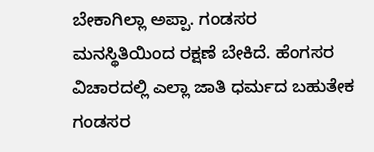ಬೇಕಾಗಿಲ್ಲಾ ಅಪ್ಪಾ. ಗಂಡಸರ ಮನಸ್ಥಿತಿಯಿಂದ ರಕ್ಷಣೆ ಬೇಕಿದೆ. ಹೆಂಗಸರ ವಿಚಾರದಲ್ಲಿ ಎಲ್ಲಾ ಜಾತಿ ಧರ್ಮದ ಬಹುತೇಕ ಗಂಡಸರ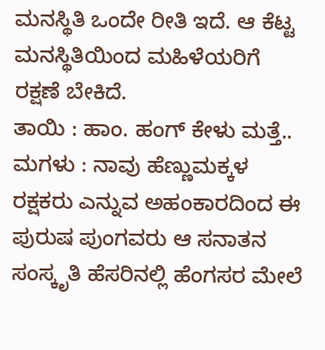ಮನಸ್ಥಿತಿ ಒಂದೇ ರೀತಿ ಇದೆ. ಆ ಕೆಟ್ಟ ಮನಸ್ಥಿತಿಯಿಂದ ಮಹಿಳೆಯರಿಗೆ ರಕ್ಷಣೆ ಬೇಕಿದೆ.
ತಾಯಿ : ಹಾಂ. ಹಂಗ್ ಕೇಳು ಮತ್ತೆ..
ಮಗಳು : ನಾವು ಹೆಣ್ಣುಮಕ್ಕಳ ರಕ್ಷಕರು ಎನ್ನುವ ಅಹಂಕಾರದಿಂದ ಈ ಪುರುಷ ಪುಂಗವರು ಆ ಸನಾತನ ಸಂಸ್ಕೃತಿ ಹೆಸರಿನಲ್ಲಿ ಹೆಂಗಸರ ಮೇಲೆ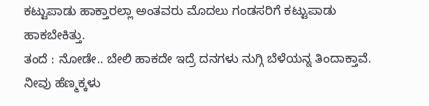ಕಟ್ಟುಪಾಡು ಹಾಕ್ತಾರಲ್ಲಾ ಅಂತವರು ಮೊದಲು ಗಂಡಸರಿಗೆ ಕಟ್ಟುಪಾಡು ಹಾಕಬೇಕಿತ್ತು.
ತಂದೆ : ನೋಡೇ.. ಬೇಲಿ ಹಾಕದೇ ಇದ್ರೆ ದನಗಳು ನುಗ್ಗಿ ಬೆಳೆಯನ್ನ ತಿಂದಾಕ್ತಾವೆ. ನೀವು ಹೆಣ್ಮಕ್ಕಳು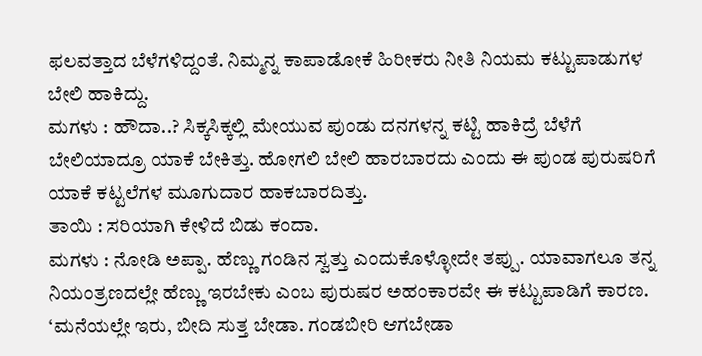ಫಲವತ್ತಾದ ಬೆಳೆಗಳಿದ್ದಂತೆ. ನಿಮ್ಮನ್ನ ಕಾಪಾಡೋಕೆ ಹಿರೀಕರು ನೀತಿ ನಿಯಮ ಕಟ್ಟುಪಾಡುಗಳ ಬೇಲಿ ಹಾಕಿದ್ದು.
ಮಗಳು : ಹೌದಾ..? ಸಿಕ್ಕಸಿಕ್ಕಲ್ಲಿ ಮೇಯುವ ಪುಂಡು ದನಗಳನ್ನ ಕಟ್ಟಿ ಹಾಕಿದ್ರೆ ಬೆಳೆಗೆ ಬೇಲಿಯಾದ್ರೂ ಯಾಕೆ ಬೇಕಿತ್ತು. ಹೋಗಲಿ ಬೇಲಿ ಹಾರಬಾರದು ಎಂದು ಈ ಪುಂಡ ಪುರುಷರಿಗೆ ಯಾಕೆ ಕಟ್ಟಲೆಗಳ ಮೂಗುದಾರ ಹಾಕಬಾರದಿತ್ತು.
ತಾಯಿ : ಸರಿಯಾಗಿ ಕೇಳಿದೆ ಬಿಡು ಕಂದಾ.
ಮಗಳು : ನೋಡಿ ಅಪ್ಪಾ. ಹೆಣ್ಣು ಗಂಡಿನ ಸ್ವತ್ತು ಎಂದುಕೊಳ್ಳೋದೇ ತಪ್ಪು. ಯಾವಾಗಲೂ ತನ್ನ ನಿಯಂತ್ರಣದಲ್ಲೇ ಹೆಣ್ಣು ಇರಬೇಕು ಎಂಬ ಪುರುಷರ ಅಹಂಕಾರವೇ ಈ ಕಟ್ಟುಪಾಡಿಗೆ ಕಾರಣ. ‘ಮನೆಯಲ್ಲೇ ಇರು, ಬೀದಿ ಸುತ್ತ ಬೇಡಾ. ಗಂಡಬೀರಿ ಆಗಬೇಡಾ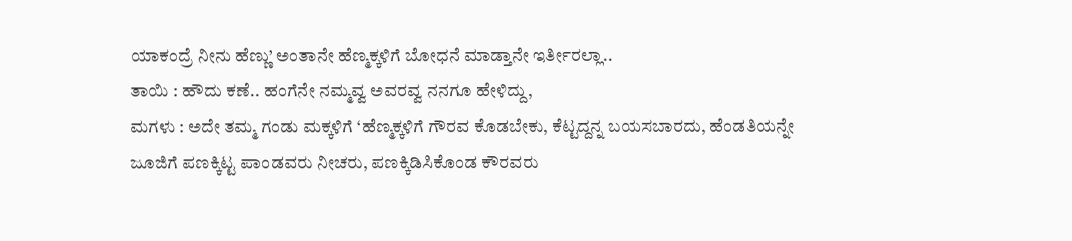ಯಾಕಂದ್ರೆ ನೀನು ಹೆಣ್ಣು’ ಅಂತಾನೇ ಹೆಣ್ಮಕ್ಕಳಿಗೆ ಬೋಧನೆ ಮಾಡ್ತಾನೇ ಇರ್ತೀರಲ್ಲಾ..
ತಾಯಿ : ಹೌದು ಕಣೆ.. ಹಂಗೆನೇ ನಮ್ಮವ್ವ ಅವರವ್ವ ನನಗೂ ಹೇಳಿದ್ದು,
ಮಗಳು : ಅದೇ ತಮ್ಮ ಗಂಡು ಮಕ್ಕಳಿಗೆ ‘ಹೆಣ್ಮಕ್ಕಳಿಗೆ ಗೌರವ ಕೊಡಬೇಕು, ಕೆಟ್ಟದ್ದನ್ನ ಬಯಸಬಾರದು, ಹೆಂಡತಿಯನ್ನೇ ಜೂಜಿಗೆ ಪಣಕ್ಕಿಟ್ಟ ಪಾಂಡವರು ನೀಚರು, ಪಣಕ್ಕಿಡಿಸಿಕೊಂಡ ಕೌರವರು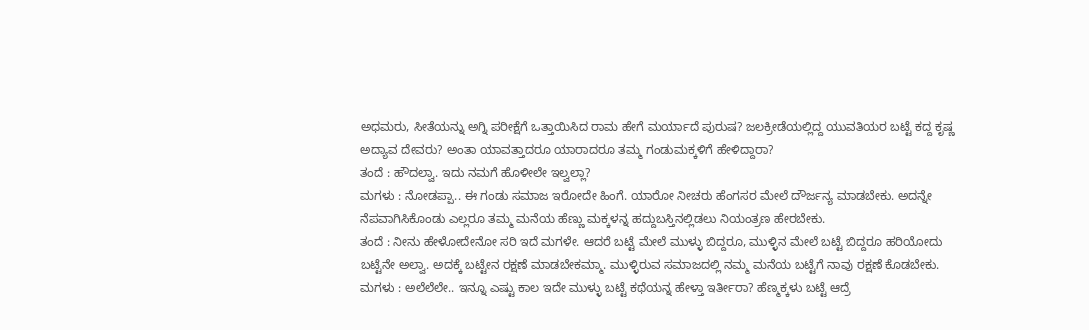ಅಧಮರು, ಸೀತೆಯನ್ನು ಅಗ್ನಿ ಪರೀಕ್ಷೆಗೆ ಒತ್ತಾಯಿಸಿದ ರಾಮ ಹೇಗೆ ಮರ್ಯಾದೆ ಪುರುಷ? ಜಲಕ್ರೀಡೆಯಲ್ಲಿದ್ದ ಯುವತಿಯರ ಬಟ್ಟೆ ಕದ್ದ ಕೃಷ್ಣ ಅದ್ಯಾವ ದೇವರು? ಅಂತಾ ಯಾವತ್ತಾದರೂ ಯಾರಾದರೂ ತಮ್ಮ ಗಂಡುಮಕ್ಕಳಿಗೆ ಹೇಳಿದ್ದಾರಾ?
ತಂದೆ : ಹೌದಲ್ವಾ. ಇದು ನಮಗೆ ಹೊಳೀಲೇ ಇಲ್ವಲ್ಲಾ?
ಮಗಳು : ನೋಡಪ್ಪಾ.. ಈ ಗಂಡು ಸಮಾಜ ಇರೋದೇ ಹಿಂಗೆ. ಯಾರೋ ನೀಚರು ಹೆಂಗಸರ ಮೇಲೆ ದೌರ್ಜನ್ಯ ಮಾಡಬೇಕು. ಅದನ್ನೇ ನೆಪವಾಗಿಸಿಕೊಂಡು ಎಲ್ಲರೂ ತಮ್ಮ ಮನೆಯ ಹೆಣ್ಣು ಮಕ್ಕಳನ್ನ ಹದ್ದುಬಸ್ತಿನಲ್ಲಿಡಲು ನಿಯಂತ್ರಣ ಹೇರಬೇಕು.
ತಂದೆ : ನೀನು ಹೇಳೋದೇನೋ ಸರಿ ಇದೆ ಮಗಳೇ. ಆದರೆ ಬಟ್ಟೆ ಮೇಲೆ ಮುಳ್ಳು ಬಿದ್ದರೂ, ಮುಳ್ಳಿನ ಮೇಲೆ ಬಟ್ಟೆ ಬಿದ್ದರೂ ಹರಿಯೋದು ಬಟ್ಟೆನೇ ಅಲ್ವಾ. ಅದಕ್ಕೆ ಬಟ್ಟೇನ ರಕ್ಷಣೆ ಮಾಡಬೇಕಮ್ಮಾ. ಮುಳ್ಳಿರುವ ಸಮಾಜದಲ್ಲಿ ನಮ್ಮ ಮನೆಯ ಬಟ್ಟೆಗೆ ನಾವು ರಕ್ಷಣೆ ಕೊಡಬೇಕು.
ಮಗಳು : ಅಲೆಲೆಲೇ.. ಇನ್ನೂ ಎಷ್ಟು ಕಾಲ ಇದೇ ಮುಳ್ಳು ಬಟ್ಟೆ ಕಥೆಯನ್ನ ಹೇಳ್ತಾ ಇರ್ತೀರಾ? ಹೆಣ್ಮಕ್ಕಳು ಬಟ್ಟೆ ಆದ್ರೆ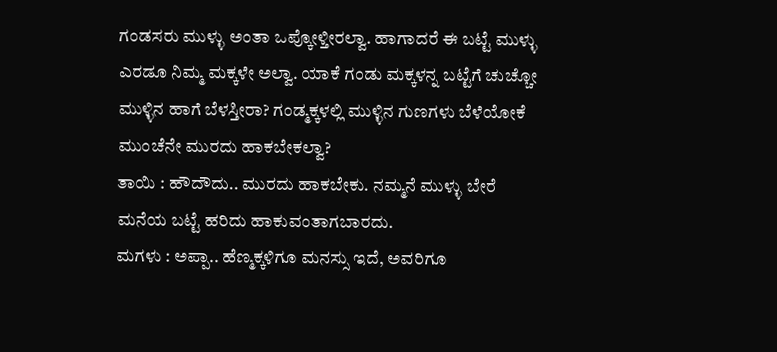ಗಂಡಸರು ಮುಳ್ಳು ಅಂತಾ ಒಪ್ಕೋಳ್ತೀರಲ್ವಾ. ಹಾಗಾದರೆ ಈ ಬಟ್ಟೆ ಮುಳ್ಳು ಎರಡೂ ನಿಮ್ಮ ಮಕ್ಕಳೇ ಅಲ್ವಾ. ಯಾಕೆ ಗಂಡು ಮಕ್ಕಳನ್ನ ಬಟ್ಟೆಗೆ ಚುಚ್ಚೋ ಮುಳ್ಳಿನ ಹಾಗೆ ಬೆಳಸ್ತೀರಾ? ಗಂಡ್ಮಕ್ಕಳಲ್ಲಿ ಮುಳ್ಳಿನ ಗುಣಗಳು ಬೆಳೆಯೋಕೆ ಮುಂಚೆನೇ ಮುರದು ಹಾಕಬೇಕಲ್ವಾ?
ತಾಯಿ : ಹೌದೌದು.. ಮುರದು ಹಾಕಬೇಕು. ನಮ್ಮನೆ ಮುಳ್ಳು ಬೇರೆ ಮನೆಯ ಬಟ್ಟೆ ಹರಿದು ಹಾಕುವಂತಾಗಬಾರದು.
ಮಗಳು : ಅಪ್ಪಾ.. ಹೆಣ್ಮಕ್ಕಳಿಗೂ ಮನಸ್ಸು ಇದೆ, ಅವರಿಗೂ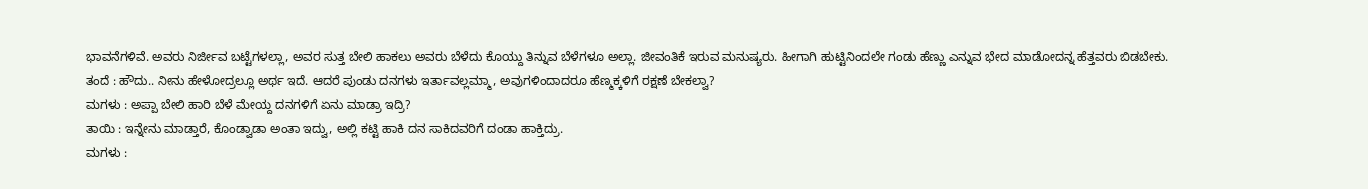ಭಾವನೆಗಳಿವೆ. ಅವರು ನಿರ್ಜೀವ ಬಟ್ಟೆಗಳಲ್ಲಾ, ಅವರ ಸುತ್ತ ಬೇಲಿ ಹಾಕಲು ಅವರು ಬೆಳೆದು ಕೊಯ್ದು ತಿನ್ನುವ ಬೆಳೆಗಳೂ ಅಲ್ಲಾ. ಜೀವಂತಿಕೆ ಇರುವ ಮನುಷ್ಯರು. ಹೀಗಾಗಿ ಹುಟ್ಟಿನಿಂದಲೇ ಗಂಡು ಹೆಣ್ಣು ಎನ್ನುವ ಭೇದ ಮಾಡೋದನ್ನ ಹೆತ್ತವರು ಬಿಡಬೇಕು.
ತಂದೆ : ಹೌದು.. ನೀನು ಹೇಳೋದ್ರಲ್ಲೂ ಅರ್ಥ ಇದೆ. ಆದರೆ ಪುಂಡು ದನಗಳು ಇರ್ತಾವಲ್ಲಮ್ಮಾ, ಅವುಗಳಿಂದಾದರೂ ಹೆಣ್ಮಕ್ಕಳಿಗೆ ರಕ್ಷಣೆ ಬೇಕಲ್ವಾ?
ಮಗಳು : ಅಪ್ಪಾ ಬೇಲಿ ಹಾರಿ ಬೆಳೆ ಮೇಯ್ದ ದನಗಳಿಗೆ ಏನು ಮಾಡ್ರಾ ಇದ್ರಿ?
ತಾಯಿ : ಇನ್ನೇನು ಮಾಡ್ತಾರೆ, ಕೊಂಡ್ವಾಡಾ ಅಂತಾ ಇದ್ವು, ಅಲ್ಲಿ ಕಟ್ಟಿ ಹಾಕಿ ದನ ಸಾಕಿದವರಿಗೆ ದಂಡಾ ಹಾಕ್ತಿದ್ರು.
ಮಗಳು :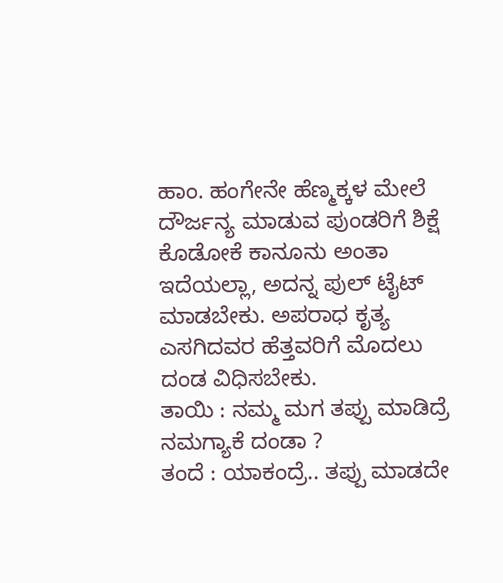ಹಾಂ. ಹಂಗೇನೇ ಹೆಣ್ಮಕ್ಕಳ ಮೇಲೆ ದೌರ್ಜನ್ಯ ಮಾಡುವ ಪುಂಡರಿಗೆ ಶಿಕ್ಷೆ ಕೊಡೋಕೆ ಕಾನೂನು ಅಂತಾ ಇದೆಯಲ್ಲಾ, ಅದನ್ನ ಪುಲ್ ಟೈಟ್ ಮಾಡಬೇಕು. ಅಪರಾಧ ಕೃತ್ಯ ಎಸಗಿದವರ ಹೆತ್ತವರಿಗೆ ಮೊದಲು ದಂಡ ವಿಧಿಸಬೇಕು.
ತಾಯಿ : ನಮ್ಮ ಮಗ ತಪ್ಪು ಮಾಡಿದ್ರೆ ನಮಗ್ಯಾಕೆ ದಂಡಾ ?
ತಂದೆ : ಯಾಕಂದ್ರೆ.. ತಪ್ಪು ಮಾಡದೇ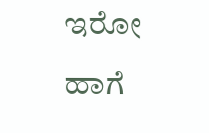ಇರೋ ಹಾಗೆ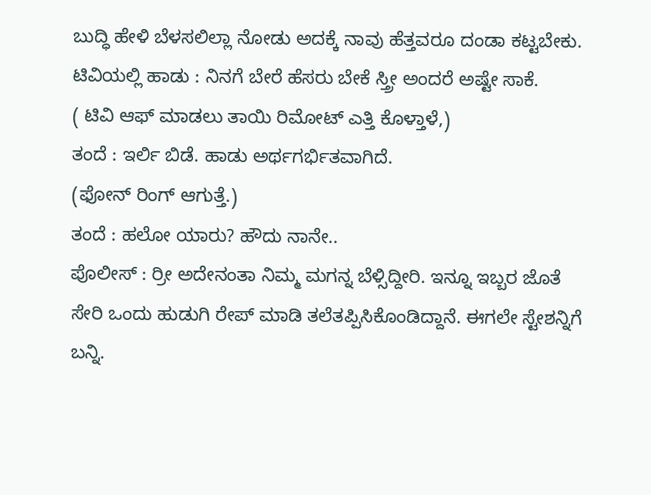ಬುದ್ಧಿ ಹೇಳಿ ಬೆಳಸಲಿಲ್ಲಾ ನೋಡು ಅದಕ್ಕೆ ನಾವು ಹೆತ್ತವರೂ ದಂಡಾ ಕಟ್ಟಬೇಕು.
ಟಿವಿಯಲ್ಲಿ ಹಾಡು : ನಿನಗೆ ಬೇರೆ ಹೆಸರು ಬೇಕೆ ಸ್ತ್ರೀ ಅಂದರೆ ಅಷ್ಟೇ ಸಾಕೆ.
( ಟಿವಿ ಆಫ್ ಮಾಡಲು ತಾಯಿ ರಿಮೋಟ್ ಎತ್ತಿ ಕೊಳ್ತಾಳೆ,)
ತಂದೆ : ಇರ್ಲಿ ಬಿಡೆ. ಹಾಡು ಅರ್ಥಗರ್ಭಿತವಾಗಿದೆ.
(ಫೋನ್ ರಿಂಗ್ ಆಗುತ್ತೆ.)
ತಂದೆ : ಹಲೋ ಯಾರು? ಹೌದು ನಾನೇ..
ಪೊಲೀಸ್ : ರ್ರೀ ಅದೇನಂತಾ ನಿಮ್ಮ ಮಗನ್ನ ಬೆಳ್ಸಿದ್ದೀರಿ. ಇನ್ನೂ ಇಬ್ಬರ ಜೊತೆ ಸೇರಿ ಒಂದು ಹುಡುಗಿ ರೇಪ್ ಮಾಡಿ ತಲೆತಪ್ಪಿಸಿಕೊಂಡಿದ್ದಾನೆ. ಈಗಲೇ ಸ್ಟೇಶನ್ನಿಗೆ ಬನ್ನಿ.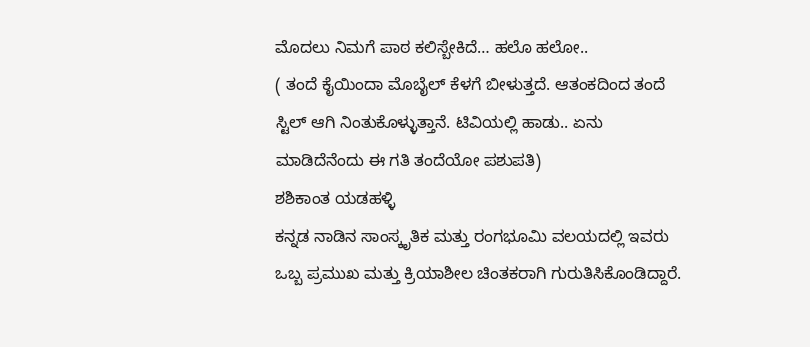ಮೊದಲು ನಿಮಗೆ ಪಾಠ ಕಲಿಸ್ಬೇಕಿದೆ… ಹಲೊ ಹಲೋ..
( ತಂದೆ ಕೈಯಿಂದಾ ಮೊಬೈಲ್ ಕೆಳಗೆ ಬೀಳುತ್ತದೆ. ಆತಂಕದಿಂದ ತಂದೆ ಸ್ಟಿಲ್ ಆಗಿ ನಿಂತುಕೊಳ್ಳುತ್ತಾನೆ. ಟಿವಿಯಲ್ಲಿ ಹಾಡು.. ಏನು ಮಾಡಿದೆನೆಂದು ಈ ಗತಿ ತಂದೆಯೋ ಪಶುಪತಿ)
ಶಶಿಕಾಂತ ಯಡಹಳ್ಳಿ
ಕನ್ನಡ ನಾಡಿನ ಸಾಂಸ್ಕೃತಿಕ ಮತ್ತು ರಂಗಭೂಮಿ ವಲಯದಲ್ಲಿ ಇವರು ಒಬ್ಬ ಪ್ರಮುಖ ಮತ್ತು ಕ್ರಿಯಾಶೀಲ ಚಿಂತಕರಾಗಿ ಗುರುತಿಸಿಕೊಂಡಿದ್ದಾರೆ.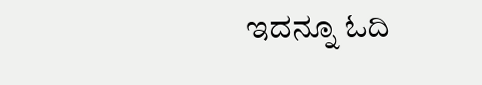ಇದನ್ನೂ ಓದಿ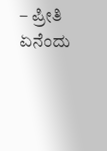– ಪ್ರೀತಿ ಏನೆಂದು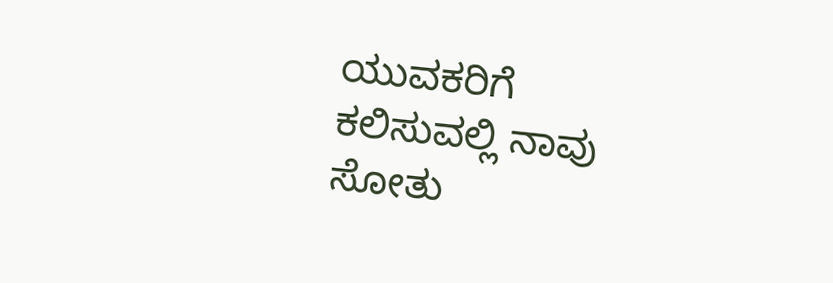ಯುವಕರಿಗೆ ಕಲಿಸುವಲ್ಲಿ ನಾವು ಸೋತು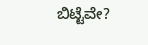ಬಿಟ್ಟೆವೇ?